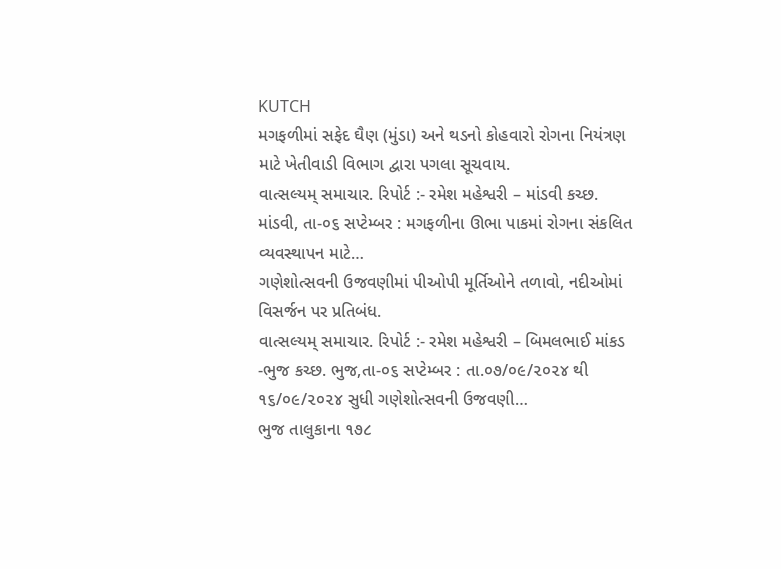KUTCH
મગફળીમાં સફેદ ઘૈણ (મુંડા) અને થડનો કોહવારો રોગના નિયંત્રણ માટે ખેતીવાડી વિભાગ દ્વારા પગલા સૂચવાય.
વાત્સલ્યમ્ સમાચાર. રિપોર્ટ :- રમેશ મહેશ્વરી – માંડવી કચ્છ. માંડવી, તા-૦૬ સપ્ટેમ્બર : મગફળીના ઊભા પાકમાં રોગના સંકલિત વ્યવસ્થાપન માટે…
ગણેશોત્સવની ઉજવણીમાં પીઓપી મૂર્તિઓને તળાવો, નદીઓમાં વિસર્જન પર પ્રતિબંધ.
વાત્સલ્યમ્ સમાચાર. રિપોર્ટ :- રમેશ મહેશ્વરી – બિમલભાઈ માંકડ -ભુજ કચ્છ. ભુજ,તા-૦૬ સપ્ટેમ્બર : તા.૦૭/૦૯/૨૦૨૪ થી ૧૬/૦૯/૨૦૨૪ સુધી ગણેશોત્સવની ઉજવણી…
ભુજ તાલુકાના ૧૭૮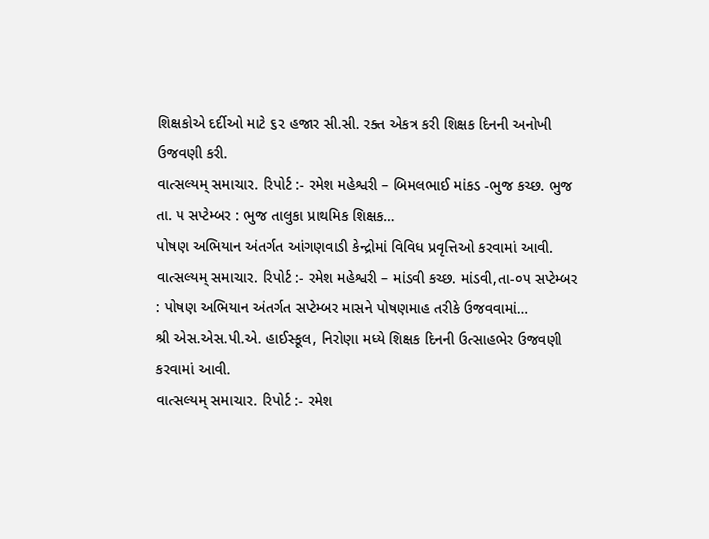શિક્ષકોએ દર્દીઓ માટે ૬૨ હજાર સી.સી. રક્ત એકત્ર કરી શિક્ષક દિનની અનોખી ઉજવણી કરી.
વાત્સલ્યમ્ સમાચાર. રિપોર્ટ :- રમેશ મહેશ્વરી – બિમલભાઈ માંકડ -ભુજ કચ્છ. ભુજ તા. ૫ સપ્ટેમ્બર : ભુજ તાલુકા પ્રાથમિક શિક્ષક…
પોષણ અભિયાન અંતર્ગત આંગણવાડી કેન્દ્રોમાં વિવિધ પ્રવૃત્તિઓ કરવામાં આવી.
વાત્સલ્યમ્ સમાચાર. રિપોર્ટ :- રમેશ મહેશ્વરી – માંડવી કચ્છ. માંડવી,તા-૦૫ સપ્ટેમ્બર : પોષણ અભિયાન અંતર્ગત સપ્ટેમ્બર માસને પોષણમાહ તરીકે ઉજવવામાં…
શ્રી એસ.એસ.પી.એ. હાઈસ્કૂલ, નિરોણા મધ્યે શિક્ષક દિનની ઉત્સાહભેર ઉજવણી કરવામાં આવી.
વાત્સલ્યમ્ સમાચાર. રિપોર્ટ :- રમેશ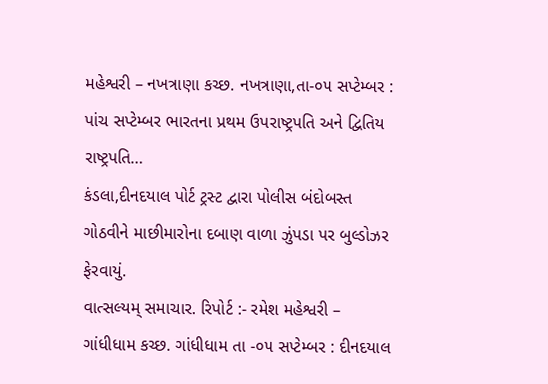મહેશ્વરી – નખત્રાણા કચ્છ. નખત્રાણા,તા-૦૫ સપ્ટેમ્બર : પાંચ સપ્ટેમ્બર ભારતના પ્રથમ ઉપરાષ્ટ્રપતિ અને દ્વિતિય રાષ્ટ્રપતિ…
કંડલા,દીનદયાલ પોર્ટ ટ્રસ્ટ દ્વારા પોલીસ બંદોબસ્ત ગોઠવીને માછીમારોના દબાણ વાળા ઝુંપડા પર બુલ્ડોઝર ફેરવાયું.
વાત્સલ્યમ્ સમાચાર. રિપોર્ટ :- રમેશ મહેશ્વરી – ગાંધીધામ કચ્છ. ગાંધીધામ તા -૦૫ સપ્ટેમ્બર : દીનદયાલ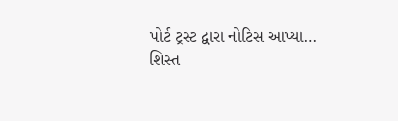પોર્ટ ટ્રસ્ટ દ્વારા નોટિસ આપ્યા…
શિસ્ત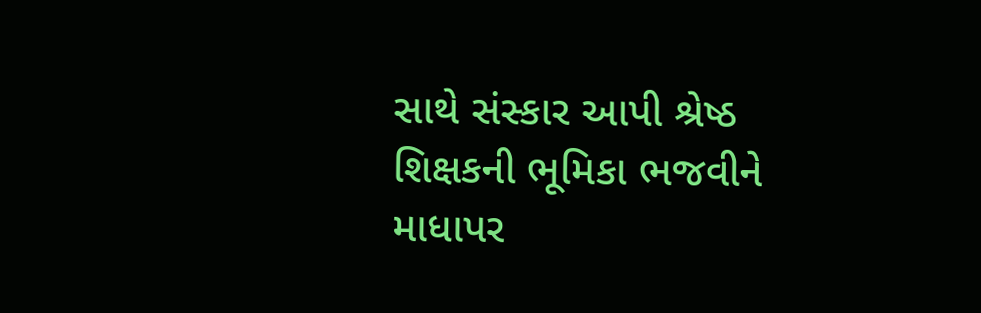સાથે સંસ્કાર આપી શ્રેષ્ઠ શિક્ષકની ભૂમિકા ભજવીને માધાપર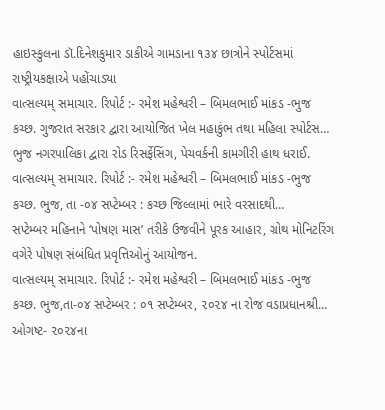હાઇસ્કુલના ડૉ.દિનેશકુમાર ડાકીએ ગામડાના ૧૩૪ છાત્રોને સ્પોર્ટસમાં રાષ્ટ્રીયકક્ષાએ પહોંચાડ્યા
વાત્સલ્યમ્ સમાચાર. રિપોર્ટ :- રમેશ મહેશ્વરી – બિમલભાઈ માંકડ -ભુજ કચ્છ. ગુજરાત સરકાર દ્વારા આયોજિત ખેલ મહાકુંભ તથા મહિલા સ્પોર્ટસ…
ભુજ નગરપાલિકા દ્વારા રોડ રિસર્ફેસિંગ, પેચવર્કની કામગીરી હાથ ધરાઈ.
વાત્સલ્યમ્ સમાચાર. રિપોર્ટ :- રમેશ મહેશ્વરી – બિમલભાઈ માંકડ -ભુજ કચ્છ. ભુજ, તા -૦૪ સપ્ટેમ્બર : કચ્છ જિલ્લામાં ભારે વરસાદથી…
સપ્ટેમ્બર મહિનાને ‘પોષણ માસ’ તરીકે ઉજવીને પૂરક આહાર, ગ્રોથ મોનિટરિંગ વગેરે પોષણ સંબંધિત પ્રવૃત્તિઓનું આયોજન.
વાત્સલ્યમ્ સમાચાર. રિપોર્ટ :- રમેશ મહેશ્વરી – બિમલભાઈ માંકડ -ભુજ કચ્છ. ભુજ,તા-૦૪ સપ્ટેમ્બર : ૦૧ સપ્ટેમ્બર, ૨૦૨૪ ના રોજ વડાપ્રધાનશ્રી…
ઓગષ્ટ- ૨૦૨૪ના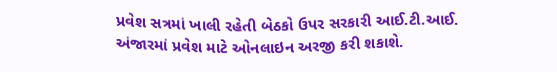પ્રવેશ સત્રમાં ખાલી રહેતી બેઠકો ઉપર સરકારી આઈ.ટી.આઈ. અંજારમાં પ્રવેશ માટે ઓનલાઇન અરજી કરી શકાશે.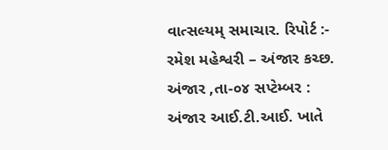વાત્સલ્યમ્ સમાચાર. રિપોર્ટ :- રમેશ મહેશ્વરી – અંજાર કચ્છ. અંજાર ,તા-૦૪ સપ્ટેમ્બર : અંજાર આઈ.ટી.આઈ. ખાતે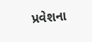પ્રવેશના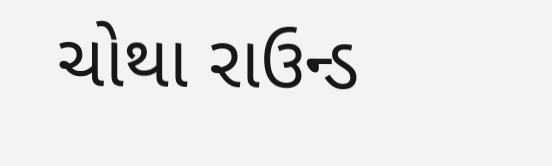ચોથા રાઉન્ડ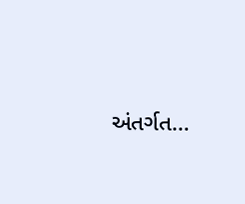અંતર્ગત…